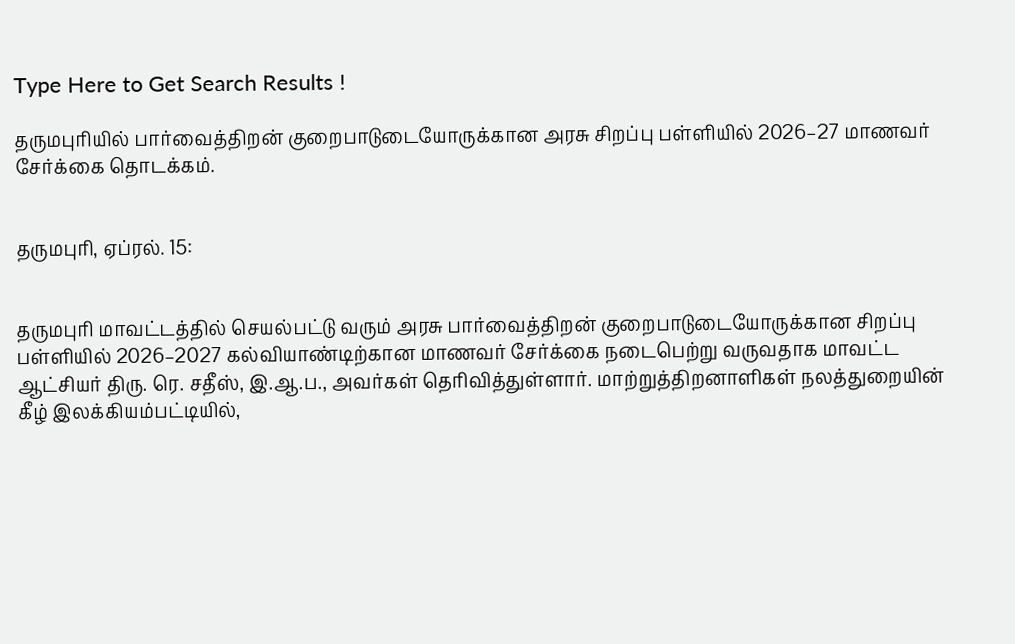Type Here to Get Search Results !

தருமபுரியில் பார்வைத்திறன் குறைபாடுடையோருக்கான அரசு சிறப்பு பள்ளியில் 2026–27 மாணவர் சேர்க்கை தொடக்கம்.


தருமபுரி, ஏப்ரல். 15:


தருமபுரி மாவட்டத்தில் செயல்பட்டு வரும் அரசு பார்வைத்திறன் குறைபாடுடையோருக்கான சிறப்பு பள்ளியில் 2026–2027 கல்வியாண்டிற்கான மாணவர் சேர்க்கை நடைபெற்று வருவதாக மாவட்ட ஆட்சியர் திரு. ரெ. சதீஸ், இ.ஆ.ப., அவர்கள் தெரிவித்துள்ளார். மாற்றுத்திறனாளிகள் நலத்துறையின் கீழ் இலக்கியம்பட்டியில்,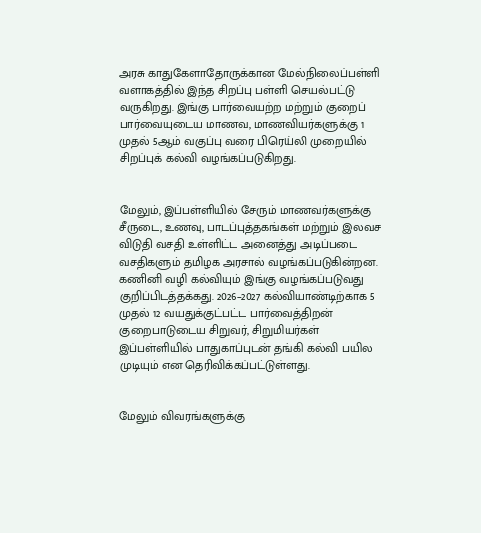அரசு காதுகேளாதோருக்கான மேல்நிலைப்பள்ளி வளாகத்தில் இந்த சிறப்பு பள்ளி செயல்பட்டு வருகிறது. இங்கு பார்வையற்ற மற்றும் குறைப் பார்வையுடைய மாணவ, மாணவியர்களுக்கு 1 முதல் 5ஆம் வகுப்பு வரை பிரெய்லி முறையில் சிறப்புக் கல்வி வழங்கப்படுகிறது.


மேலும், இப்பள்ளியில் சேரும் மாணவர்களுக்கு சீருடை, உணவு, பாடப்புத்தகங்கள் மற்றும் இலவச விடுதி வசதி உள்ளிட்ட அனைத்து அடிப்படை வசதிகளும் தமிழக அரசால் வழங்கப்படுகின்றன. கணினி வழி கல்வியும் இங்கு வழங்கப்படுவது குறிப்பிடத்தக்கது. 2026–2027 கல்வியாண்டிற்காக 5 முதல் 12 வயதுக்குட்பட்ட பார்வைத்திறன் குறைபாடுடைய சிறுவர், சிறுமியர்கள் இப்பள்ளியில் பாதுகாப்புடன் தங்கி கல்வி பயில முடியும் என தெரிவிக்கப்பட்டுள்ளது.


மேலும் விவரங்களுக்கு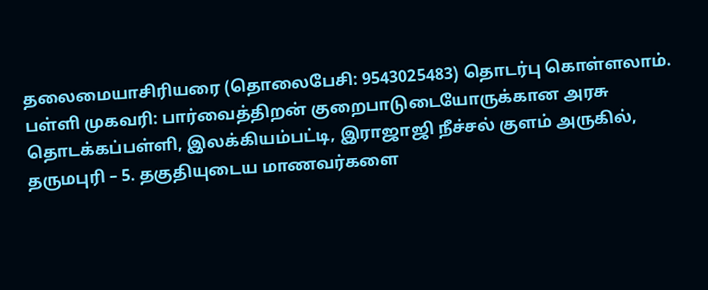தலைமையாசிரியரை (தொலைபேசி: 9543025483) தொடர்பு கொள்ளலாம். பள்ளி முகவரி: பார்வைத்திறன் குறைபாடுடையோருக்கான அரசு தொடக்கப்பள்ளி, இலக்கியம்பட்டி, இராஜாஜி நீச்சல் குளம் அருகில், தருமபுரி – 5. தகுதியுடைய மாணவர்களை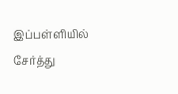இப்பள்ளியில் சேர்த்து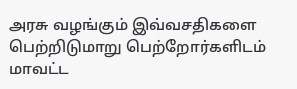அரசு வழங்கும் இவ்வசதிகளை பெற்றிடுமாறு பெற்றோர்களிடம் மாவட்ட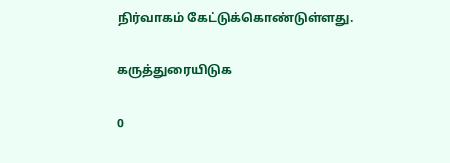நிர்வாகம் கேட்டுக்கொண்டுள்ளது.

கருத்துரையிடுக

0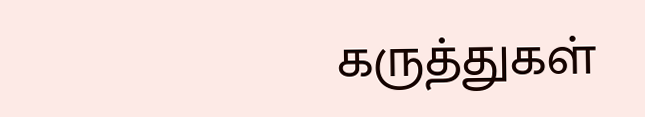கருத்துகள்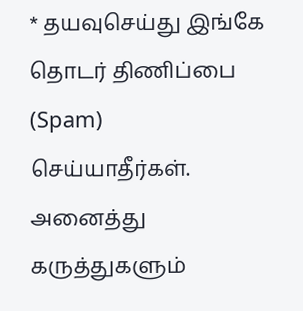* தயவுசெய்து இங்கே தொடர் திணிப்பை (Spam) செய்யாதீர்கள். அனைத்து கருத்துகளும்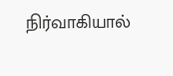நிர்வாகியால்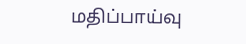மதிப்பாய்வு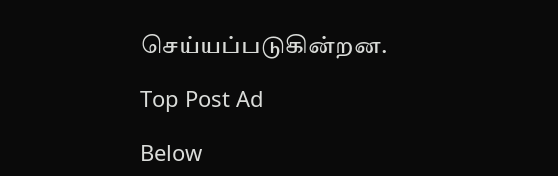செய்யப்படுகின்றன.

Top Post Ad

Below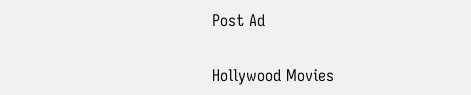Post Ad

Hollywood Movies